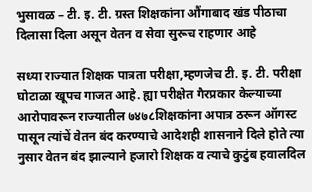भुसावळ – टी. इ. टी. ग्रस्त शिक्षकांना औंगाबाद खंड पीठाचा दिलासा दिला असून वेतन व सेवा सुरूच राहणार आहे

सध्या राज्यात शिक्षक पात्रता परीक्षा,म्हणजेच टी. इ. टी. परीक्षा घोटाळा खूपच गाजत आहे. ह्या परीक्षेत गैरप्रकार केल्याच्या आरोपावरून राज्यातील ७४७८शिक्षकांना अपात्र ठरून ऑगस्ट पासून त्यांचें वेतन बंद करण्याचे आदेशही शासनाने दिले होते त्या नुसार वेतन बंद झाल्याने हजारो शिक्षक व त्याचे कुटुंब हवालदिल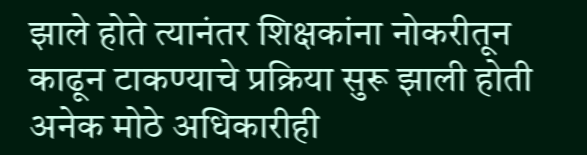झाले होते त्यानंतर शिक्षकांना नोकरीतून काढून टाकण्याचे प्रक्रिया सुरू झाली होती अनेक मोठे अधिकारीही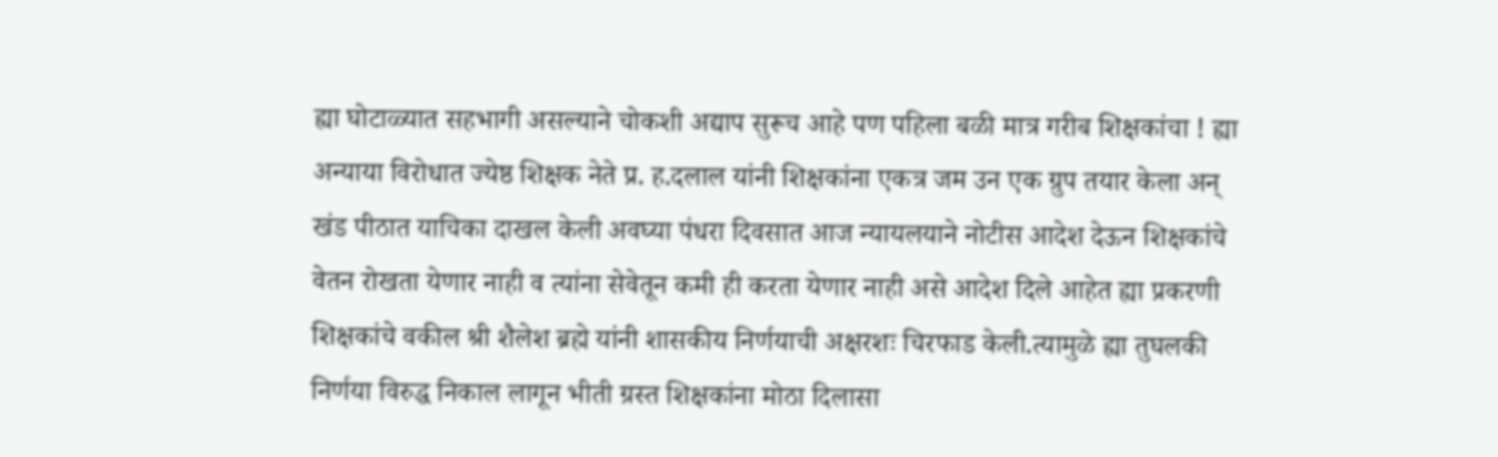ह्या घोटाळ्यात सहभागी असल्याने चोकशी अद्याप सुरूच आहे पण पहिला बळी मात्र गरीब शिक्षकांचा ! ह्या अन्याया विरोधात ज्येष्ठ शिक्षक नेते प्र. ह.दलाल यांनी शिक्षकांना एकत्र जम उन एक ग्रुप तयार केला अन् खंड पीठात याचिका दाखल केली अवघ्या पंधरा दिवसात आज न्यायलयाने नोटीस आदेश देऊन शिक्षकांचे वेतन रोखता येणार नाही व त्यांना सेवेतून कमी ही करता येणार नाही असे आदेश दिले आहेत ह्या प्रकरणी शिक्षकांचे वकील श्री शैलेश ब्रह्मे यांनी शासकीय निर्णयाची अक्षरशः चिरफाड केली.त्यामुळे ह्या तुघलकी निर्णया विरुद्ध निकाल लागून भीती ग्रस्त शिक्षकांना मोठा दिलासा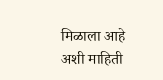मिळाला आहे अशी माहिती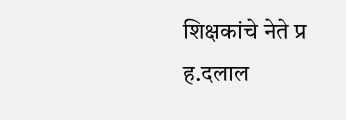शिक्षकांचे नेते प्र ह.दलाल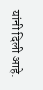यांनी दिली आहे.